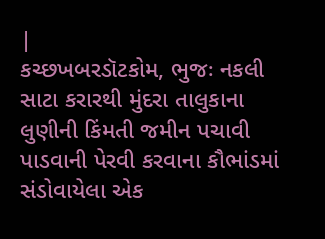|
કચ્છખબરડૉટકોમ, ભુજઃ નકલી સાટા કરારથી મુંદરા તાલુકાના લુણીની કિંમતી જમીન પચાવી પાડવાની પેરવી કરવાના કૌભાંડમાં સંડોવાયેલા એક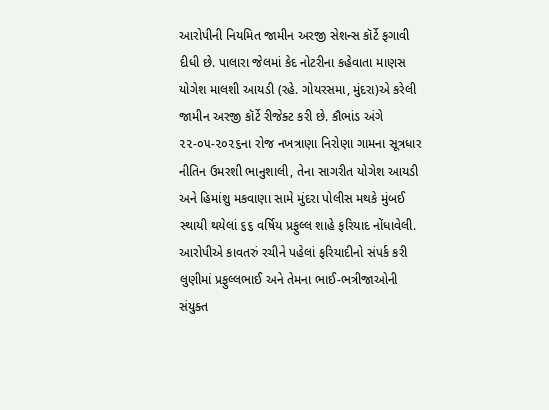આરોપીની નિયમિત જામીન અરજી સેશન્સ કૉર્ટે ફગાવી દીધી છે. પાલારા જેલમાં કેદ નોટરીના કહેવાતા માણસ યોગેશ માલશી આયડી (રહે. ગોયરસમા, મુંદરા)એ કરેલી જામીન અરજી કૉર્ટે રીજેક્ટ કરી છે. કૌભાંડ અંગે ૨૨-૦૫-૨૦૨૬ના રોજ નખત્રાણા નિરોણા ગામના સૂત્રધાર નીતિન ઉમરશી ભાનુશાલી, તેના સાગરીત યોગેશ આયડી અને હિમાંશુ મકવાણા સામે મુંદરા પોલીસ મથકે મુંબઈ સ્થાયી થયેલાં ૬૬ વર્ષિય પ્રફુલ્લ શાહે ફરિયાદ નોંધાવેલી. આરોપીએ કાવતરું રચીને પહેલાં ફરિયાદીનો સંપર્ક કરી લુણીમાં પ્રફુલ્લભાઈ અને તેમના ભાઈ-ભત્રીજાઓની સંયુક્ત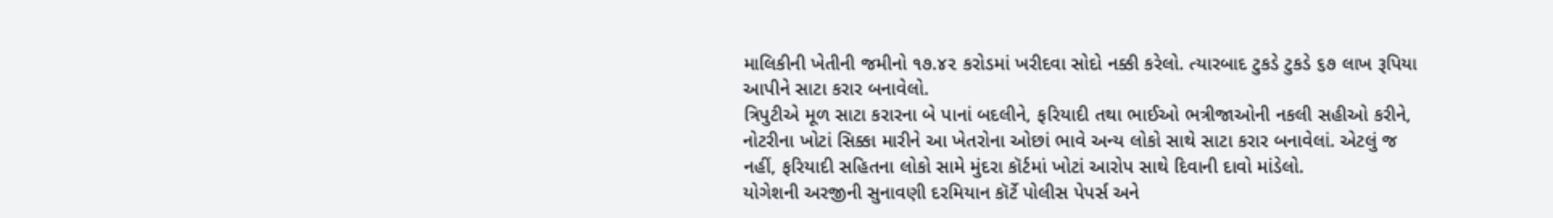માલિકીની ખેતીની જમીનો ૧૭.૪૨ કરોડમાં ખરીદવા સોદો નક્કી કરેલો. ત્યારબાદ ટુકડે ટુકડે ૬૭ લાખ રૂપિયા આપીને સાટા કરાર બનાવેલો.
ત્રિપુટીએ મૂળ સાટા કરારના બે પાનાં બદલીને, ફરિયાદી તથા ભાઈઓ ભત્રીજાઓની નકલી સહીઓ કરીને, નોટરીના ખોટાં સિક્કા મારીને આ ખેતરોના ઓછાં ભાવે અન્ય લોકો સાથે સાટા કરાર બનાવેલાં. એટલું જ નહીં, ફરિયાદી સહિતના લોકો સામે મુંદરા કૉર્ટમાં ખોટાં આરોપ સાથે દિવાની દાવો માંડેલો.
યોગેશની અરજીની સુનાવણી દરમિયાન કૉર્ટે પોલીસ પેપર્સ અને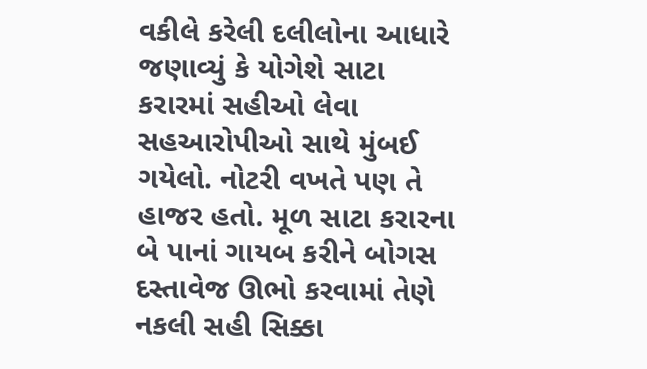વકીલે કરેલી દલીલોના આધારે જણાવ્યું કે યોગેશે સાટા કરારમાં સહીઓ લેવા સહઆરોપીઓ સાથે મુંબઈ ગયેલો. નોટરી વખતે પણ તે હાજર હતો. મૂળ સાટા કરારના બે પાનાં ગાયબ કરીને બોગસ દસ્તાવેજ ઊભો કરવામાં તેણે નકલી સહી સિક્કા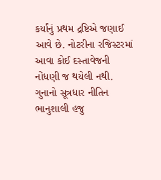કર્યાંનું પ્રથમ દ્રષ્ટિએ જણાઈ આવે છે. નોટરીના રજિસ્ટરમાં આવા કોઈ દસ્તાવેજની નોંધણી જ થયેલી નથી. ગુનાનો સૂત્રધાર નીતિન ભાનુશાલી હજુ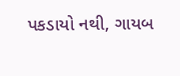પકડાયો નથી, ગાયબ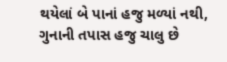થયેલાં બે પાનાં હજુ મળ્યાં નથી, ગુનાની તપાસ હજુ ચાલુ છે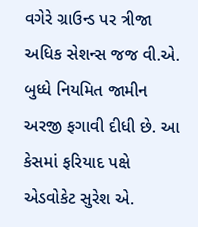વગેરે ગ્રાઉન્ડ પર ત્રીજા અધિક સેશન્સ જજ વી.એ. બુધ્ધે નિયમિત જામીન અરજી ફગાવી દીધી છે. આ કેસમાં ફરિયાદ પક્ષે એડવોકેટ સુરેશ એ.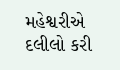મહેશ્વરીએ દલીલો કરી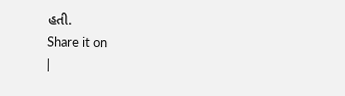હતી.
Share it on
|